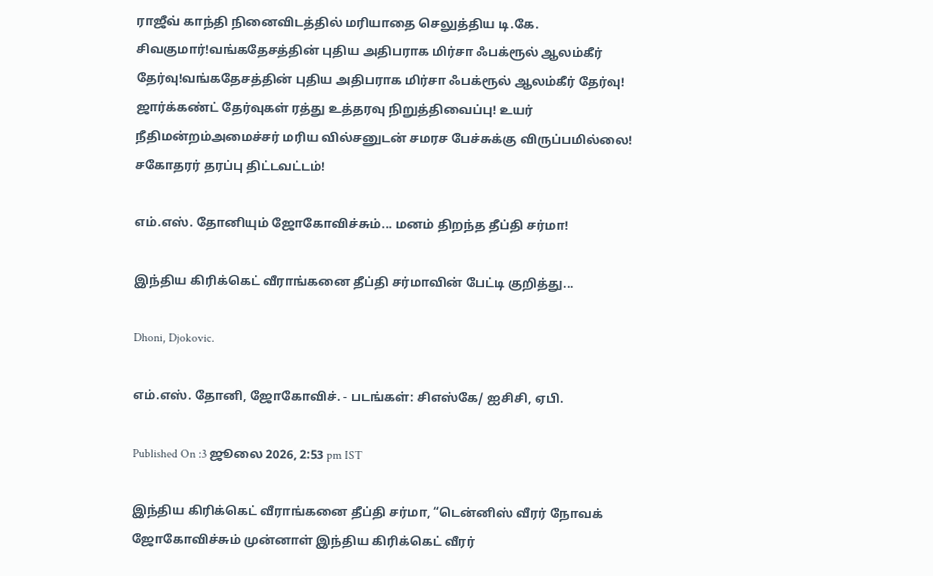ராஜீவ் காந்தி நினைவிடத்தில் மரியாதை செலுத்திய டி.கே. சிவகுமார்!வங்கதேசத்தின் புதிய அதிபராக மிர்சா ஃபக்ரூல் ஆலம்கீர் தேர்வு!வங்கதேசத்தின் புதிய அதிபராக மிர்சா ஃபக்ரூல் ஆலம்கீர் தேர்வு! ஜார்க்கண்ட் தேர்வுகள் ரத்து உத்தரவு நிறுத்திவைப்பு! உயர் நீதிமன்றம்அமைச்சர் மரிய வில்சனுடன் சமரச பேச்சுக்கு விருப்பமில்லை! சகோதரர் தரப்பு திட்டவட்டம்!

எம்.எஸ். தோனியும் ஜோகோவிச்சும்... மனம் திறந்த தீப்தி சர்மா!

இந்திய கிரிக்கெட் வீராங்கனை தீப்தி சர்மாவின் பேட்டி குறித்து...

Dhoni, Djokovic.

எம்.எஸ். தோனி, ஜோகோவிச். - படங்கள்: சிஎஸ்கே/ ஐசிசி, ஏபி.

Published On :3 ஜூலை 2026, 2:53 pm IST

இந்திய கிரிக்கெட் வீராங்கனை தீப்தி சர்மா, “டென்னிஸ் வீரர் நோவக் ஜோகோவிச்சும் முன்னாள் இந்திய கிரிக்கெட் வீரர்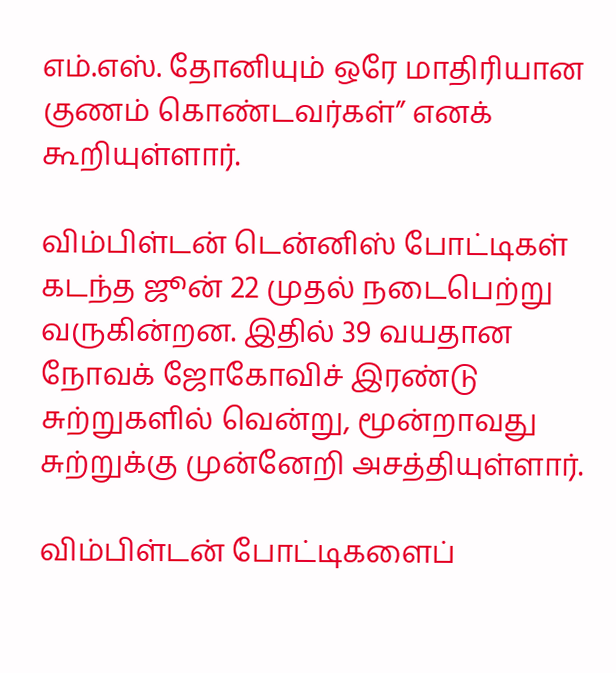எம்.எஸ். தோனியும் ஒரே மாதிரியான குணம் கொண்டவர்கள்” எனக் கூறியுள்ளார்.

விம்பிள்டன் டென்னிஸ் போட்டிகள் கடந்த ஜூன் 22 முதல் நடைபெற்று வருகின்றன. இதில் 39 வயதான நோவக் ஜோகோவிச் இரண்டு சுற்றுகளில் வென்று, மூன்றாவது சுற்றுக்கு முன்னேறி அசத்தியுள்ளார்.

விம்பிள்டன் போட்டிகளைப்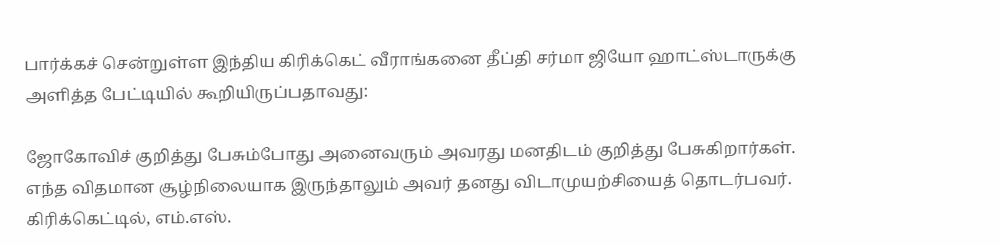பார்க்கச் சென்றுள்ள இந்திய கிரிக்கெட் வீராங்கனை தீப்தி சர்மா ஜியோ ஹாட்ஸ்டாருக்கு அளித்த பேட்டியில் கூறியிருப்பதாவது:

ஜோகோவிச் குறித்து பேசும்போது அனைவரும் அவரது மனதிடம் குறித்து பேசுகிறார்கள். எந்த விதமான சூழ்நிலையாக இருந்தாலும் அவர் தனது விடாமுயற்சியைத் தொடர்பவர். கிரிக்கெட்டில், எம்.எஸ்.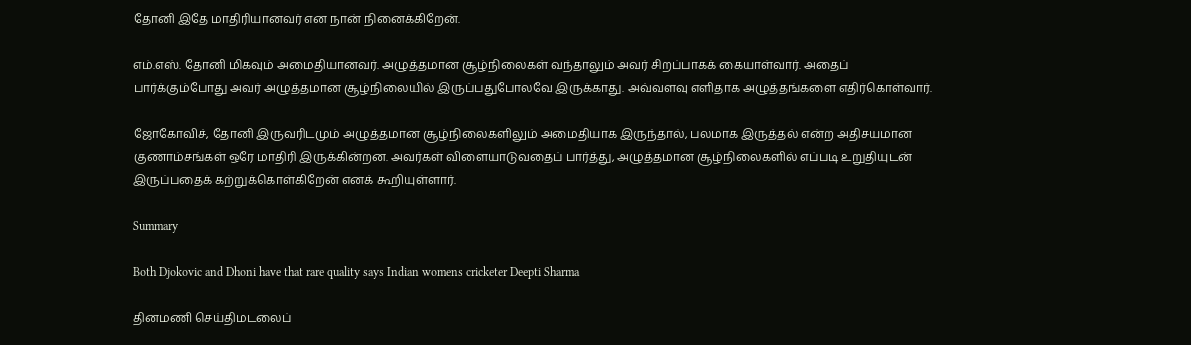தோனி இதே மாதிரியானவர் என நான் நினைக்கிறேன்.

எம்.எஸ். தோனி மிகவும் அமைதியானவர். அழுத்தமான சூழ்நிலைகள் வந்தாலும் அவர் சிறப்பாகக் கையாள்வார். அதைப் பார்க்கும்போது அவர் அழுத்தமான சூழ்நிலையில் இருப்பதுபோலவே இருக்காது. அவ்வளவு எளிதாக அழுத்தங்களை எதிர்கொள்வார்.

ஜோகோவிச், தோனி இருவரிடமும் அழுத்தமான சூழ்நிலைகளிலும் அமைதியாக இருந்தால், பலமாக இருத்தல் என்ற அதிசயமான குணாம்சங்கள் ஒரே மாதிரி இருக்கின்றன. அவர்கள் விளையாடுவதைப் பார்த்து, அழுத்தமான சூழ்நிலைகளில் எப்படி உறுதியுடன் இருப்பதைக் கற்றுக்கொள்கிறேன் எனக் கூறியுள்ளார்.

Summary

Both Djokovic and Dhoni have that rare quality says Indian womens cricketer Deepti Sharma

தினமணி செய்திமடலைப்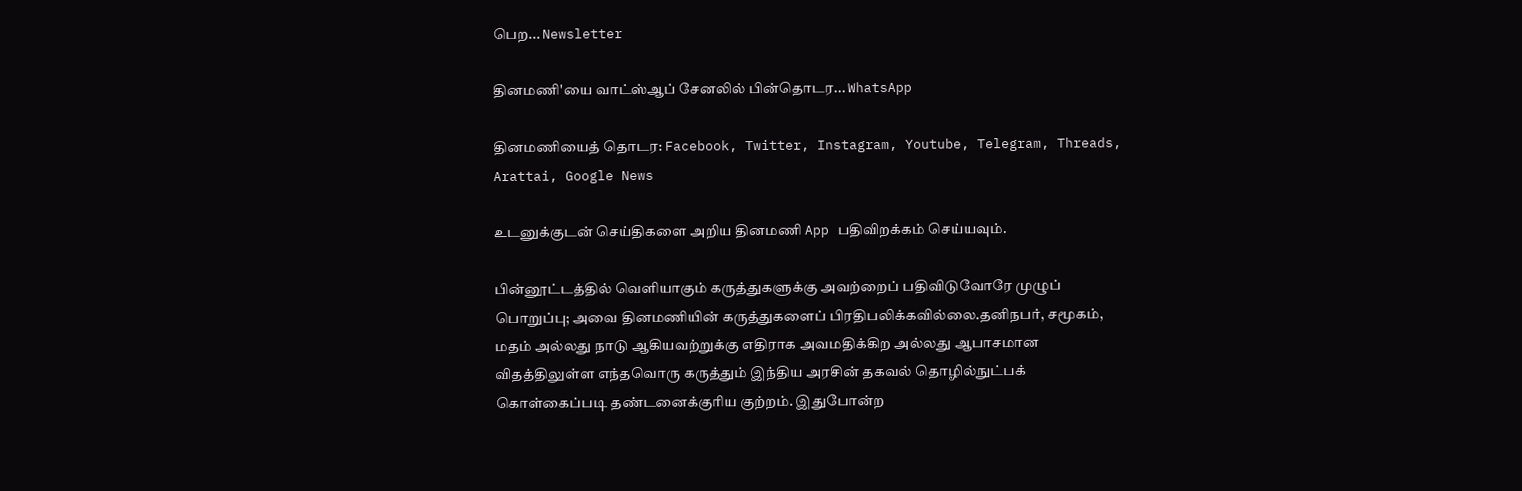பெற... Newsletter

தினமணி'யை வாட்ஸ்ஆப் சேனலில் பின்தொடர... WhatsApp

தினமணியைத் தொடர: Facebook, Twitter, Instagram, Youtube, Telegram, Threads, Arattai, Google News

உடனுக்குடன் செய்திகளை அறிய தினமணி App பதிவிறக்கம் செய்யவும்.

பின்னூட்டத்தில் வெளியாகும் கருத்துகளுக்கு அவற்றைப் பதிவிடுவோரே முழுப் பொறுப்பு; அவை தினமணியின் கருத்துகளைப் பிரதிபலிக்கவில்லை.தனிநபர், சமூகம், மதம் அல்லது நாடு ஆகியவற்றுக்கு எதிராக அவமதிக்கிற அல்லது ஆபாசமான விதத்திலுள்ள எந்தவொரு கருத்தும் இந்திய அரசின் தகவல் தொழில்நுட்பக் கொள்கைப்படி தண்டனைக்குரிய குற்றம். இதுபோன்ற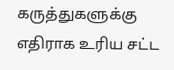கருத்துகளுக்கு எதிராக உரிய சட்ட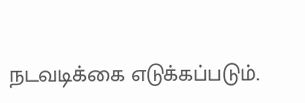நடவடிக்கை எடுக்கப்படும்.